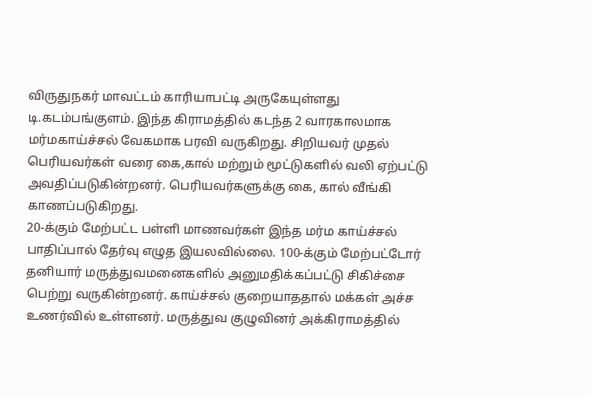விருதுநகர் மாவட்டம் காரியாபட்டி அருகேயுள்ளது டி.கடம்பங்குளம். இந்த கிராமத்தில் கடந்த 2 வாரகாலமாக மர்மகாய்ச்சல் வேகமாக பரவி வருகிறது. சிறியவர் முதல் பெரியவர்கள் வரை கை,கால் மற்றும் மூட்டுகளில் வலி ஏற்பட்டு அவதிப்படுகின்றனர். பெரியவர்களுக்கு கை, கால் வீங்கி காணப்படுகிறது.
20-க்கும் மேற்பட்ட பள்ளி மாணவர்கள் இந்த மர்ம காய்ச்சல் பாதிப்பால் தேர்வு எழுத இயலவில்லை. 100-க்கும் மேற்பட்டோர் தனியார் மருத்துவமனைகளில் அனுமதிக்கப்பட்டு சிகிச்சை பெற்று வருகின்றனர். காய்ச்சல் குறையாததால் மக்கள் அச்ச உணர்வில் உள்ளனர். மருத்துவ குழுவினர் அக்கிராமத்தில்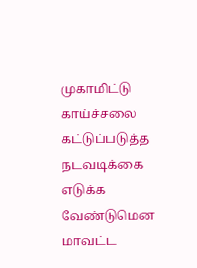முகாமிட்டு காய்ச்சலை கட்டுப்படுத்த நடவடிக்கை எடுக்க வேண்டுமென மாவட்ட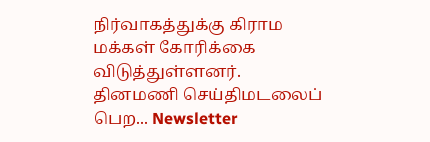நிர்வாகத்துக்கு கிராம மக்கள் கோரிக்கை விடுத்துள்ளனர்.
தினமணி செய்திமடலைப் பெற... Newsletter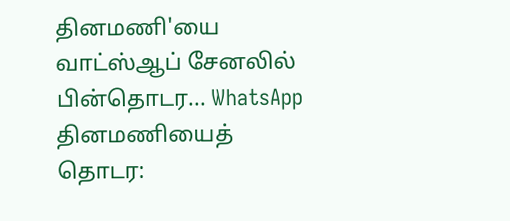தினமணி'யை வாட்ஸ்ஆப் சேனலில் பின்தொடர... WhatsApp
தினமணியைத் தொடர: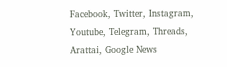Facebook, Twitter, Instagram, Youtube, Telegram, Threads, Arattai, Google News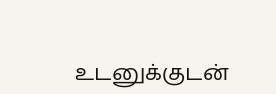உடனுக்குடன்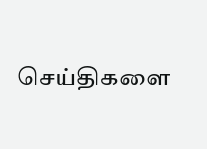செய்திகளை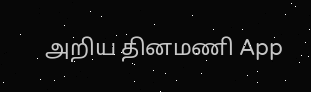அறிய தினமணி App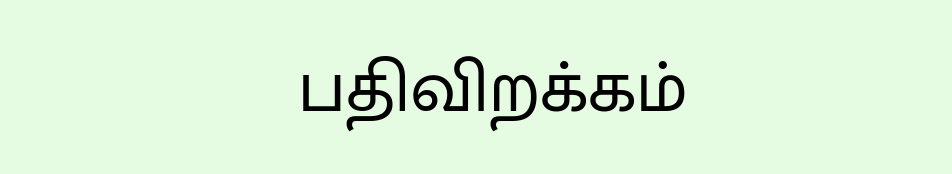பதிவிறக்கம்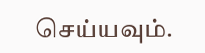செய்யவும்.